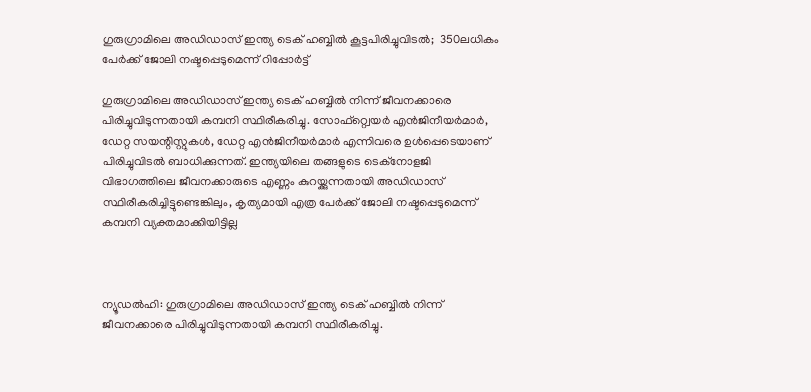ഗുരുഗ്രാമിലെ അഡിഡാസ് ഇന്ത്യ ടെക് ഹബ്ബില്‍ കൂട്ടപിരിച്ചുവിടൽ;  350ലധികം പേര്‍ക്ക് ജോലി നഷ്ടപ്പെടുമെന്ന് റിപ്പോർട്ട്

ഗുരുഗ്രാമിലെ അഡിഡാസ് ഇന്ത്യ ടെക് ഹബ്ബില്‍ നിന്ന് ജീവനക്കാരെ പിരിച്ചുവിടുന്നതായി കമ്പനി സ്ഥിരീകരിച്ചു. സോഫ്റ്റ്വെയര്‍ എന്‍ജിനീയര്‍മാര്‍, ഡേറ്റ സയന്റിസ്റ്റുകള്‍, ഡേറ്റ എന്‍ജിനീയര്‍മാര്‍ എന്നിവരെ ഉള്‍പ്പെടെയാണ് പിരിച്ചുവിടല്‍ ബാധിക്കുന്നത്. ഇന്ത്യയിലെ തങ്ങളുടെ ടെക്‌നോളജി വിഭാഗത്തിലെ ജീവനക്കാരുടെ എണ്ണം കുറയ്ക്കുന്നതായി അഡിഡാസ് സ്ഥിരീകരിച്ചിട്ടുണ്ടെങ്കിലും, കൃത്യമായി എത്ര പേര്‍ക്ക് ജോലി നഷ്ടപ്പെടുമെന്ന് കമ്പനി വ്യക്തമാക്കിയിട്ടില്ല



ന്യൂഡല്‍ഹി: ഗുരുഗ്രാമിലെ അഡിഡാസ് ഇന്ത്യ ടെക് ഹബ്ബില്‍ നിന്ന് ജീവനക്കാരെ പിരിച്ചുവിടുന്നതായി കമ്പനി സ്ഥിരീകരിച്ചു.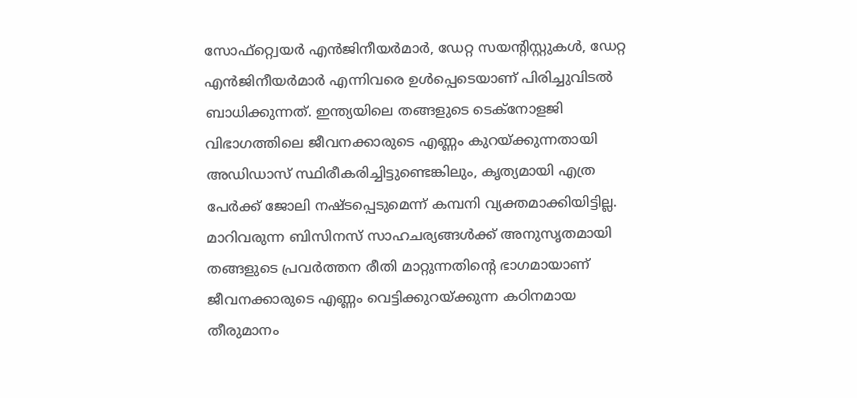സോഫ്റ്റ്വെയര്‍ എന്‍ജിനീയര്‍മാര്‍, ഡേറ്റ സയന്റിസ്റ്റുകള്‍, ഡേറ്റ എന്‍ജിനീയര്‍മാര്‍ എന്നിവരെ ഉള്‍പ്പെടെയാണ് പിരിച്ചുവിടല്‍ ബാധിക്കുന്നത്. ഇന്ത്യയിലെ തങ്ങളുടെ ടെക്‌നോളജി വിഭാഗത്തിലെ ജീവനക്കാരുടെ എണ്ണം കുറയ്ക്കുന്നതായി അഡിഡാസ് സ്ഥിരീകരിച്ചിട്ടുണ്ടെങ്കിലും, കൃത്യമായി എത്ര പേര്‍ക്ക് ജോലി നഷ്ടപ്പെടുമെന്ന് കമ്പനി വ്യക്തമാക്കിയിട്ടില്ല. മാറിവരുന്ന ബിസിനസ് സാഹചര്യങ്ങള്‍ക്ക് അനുസൃതമായി തങ്ങളുടെ പ്രവര്‍ത്തന രീതി മാറ്റുന്നതിന്റെ ഭാഗമായാണ് ജീവനക്കാരുടെ എണ്ണം വെട്ടിക്കുറയ്ക്കുന്ന കഠിനമായ തീരുമാനം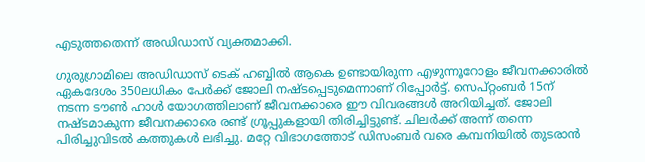എടുത്തതെന്ന് അഡിഡാസ് വ്യക്തമാക്കി.

ഗുരുഗ്രാമിലെ അഡിഡാസ് ടെക് ഹബ്ബില്‍ ആകെ ഉണ്ടായിരുന്ന എഴുന്നൂറോളം ജീവനക്കാരില്‍ ഏകദേശം 350ലധികം പേര്‍ക്ക് ജോലി നഷ്ടപ്പെടുമെന്നാണ് റിപ്പോര്‍ട്ട്. സെപ്റ്റംബര്‍ 15ന് നടന്ന ടൗണ്‍ ഹാള്‍ യോഗത്തിലാണ് ജീവനക്കാരെ ഈ വിവരങ്ങള്‍ അറിയിച്ചത്. ജോലി നഷ്ടമാകുന്ന ജീവനക്കാരെ രണ്ട് ഗ്രൂപ്പുകളായി തിരിച്ചിട്ടുണ്ട്. ചിലര്‍ക്ക് അന്ന് തന്നെ പിരിച്ചുവിടല്‍ കത്തുകള്‍ ലഭിച്ചു. മറ്റേ വിഭാഗത്തോട് ഡിസംബര്‍ വരെ കമ്പനിയില്‍ തുടരാന്‍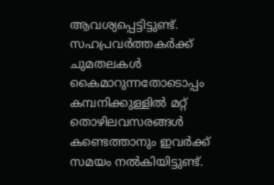ആവശ്യപ്പെട്ടിട്ടുണ്ട്. സഹപ്രവര്‍ത്തകര്‍ക്ക് ചുമതലകള്‍ കൈമാറുന്നതോടൊപ്പം കമ്പനിക്കുള്ളില്‍ മറ്റ് തൊഴിലവസരങ്ങള്‍ കണ്ടെത്താനും ഇവര്‍ക്ക് സമയം നല്‍കിയിട്ടുണ്ട്.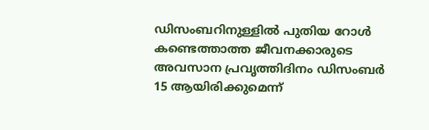ഡിസംബറിനുള്ളില്‍ പുതിയ റോള്‍ കണ്ടെത്താത്ത ജീവനക്കാരുടെ അവസാന പ്രവൃത്തിദിനം ഡിസംബര്‍ 15 ആയിരിക്കുമെന്ന്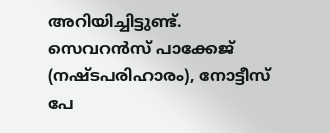അറിയിച്ചിട്ടുണ്ട്. സെവറന്‍സ് പാക്കേജ് (നഷ്ടപരിഹാരം), നോട്ടീസ് പേ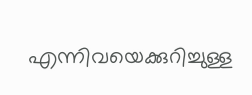എന്നിവയെക്കുറിച്ചുള്ള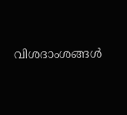വിശദാംശങ്ങള്‍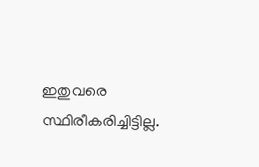ഇതുവരെ സ്ഥിരീകരിച്ചിട്ടില്ല.